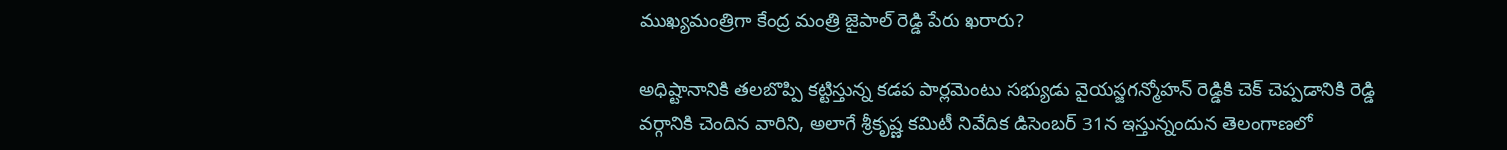ముఖ్యమంత్రిగా కేంద్ర మంత్రి జైపాల్ రెడ్డి పేరు ఖరారు?

అధిష్టానానికి తలబొప్పి కట్టిస్తున్న కడప పార్లమెంటు సభ్యుడు వైయస్జగన్మోహన్ రెడ్డికి చెక్ చెప్పడానికి రెడ్డి వర్గానికి చెందిన వారిని, అలాగే శ్రీకృష్ణ కమిటీ నివేదిక డిసెంబర్ 31న ఇస్తున్నందున తెలంగాణలో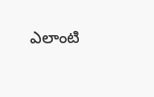ఎలాంటి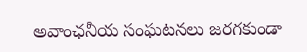అవాంఛనీయ సంఘటనలు జరగకుండా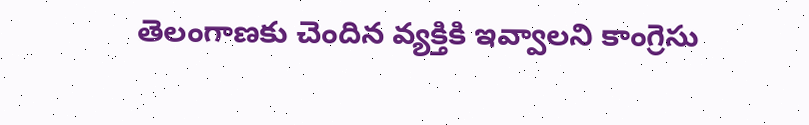తెలంగాణకు చెందిన వ్యక్తికి ఇవ్వాలని కాంగ్రెసు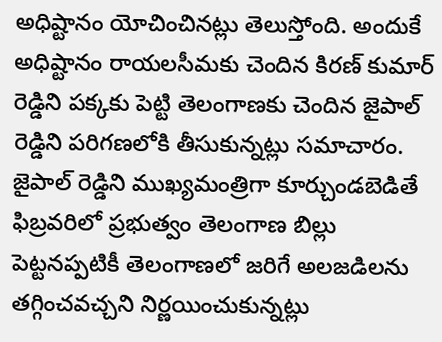అధిష్టానం యోచించినట్లు తెలుస్తోంది. అందుకే అధిష్టానం రాయలసీమకు చెందిన కిరణ్ కుమార్ రెడ్డిని పక్కకు పెట్టి తెలంగాణకు చెందిన జైపాల్ రెడ్డిని పరిగణలోకి తీసుకున్నట్లు సమాచారం. జైపాల్ రెడ్డిని ముఖ్యమంత్రిగా కూర్చుండబెడితే ఫిబ్రవరిలో ప్రభుత్వం తెలంగాణ బిల్లు పెట్టనప్పటికీ తెలంగాణలో జరిగే అలజడిలను తగ్గించవచ్చని నిర్ణయించుకున్నట్లు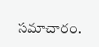సమాచారం.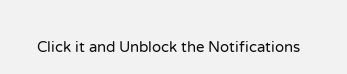Click it and Unblock the Notifications